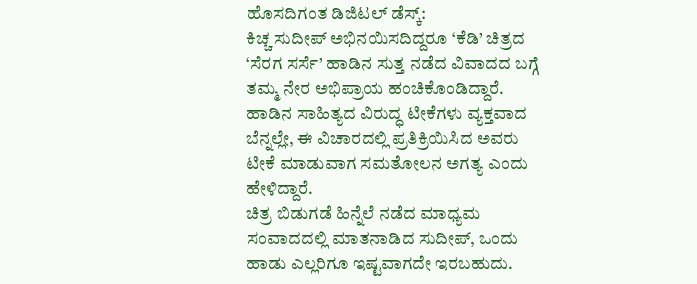ಹೊಸದಿಗಂತ ಡಿಜಿಟಲ್ ಡೆಸ್ಕ್:
ಕಿಚ್ಚ ಸುದೀಪ್ ಅಭಿನಯಿಸದಿದ್ದರೂ ‘ಕೆಡಿ’ ಚಿತ್ರದ ‘ಸೆರಗ ಸರ್ಸೆ’ ಹಾಡಿನ ಸುತ್ತ ನಡೆದ ವಿವಾದದ ಬಗ್ಗೆ ತಮ್ಮ ನೇರ ಅಭಿಪ್ರಾಯ ಹಂಚಿಕೊಂಡಿದ್ದಾರೆ. ಹಾಡಿನ ಸಾಹಿತ್ಯದ ವಿರುದ್ಧ ಟೀಕೆಗಳು ವ್ಯಕ್ತವಾದ ಬೆನ್ನಲ್ಲೇ, ಈ ವಿಚಾರದಲ್ಲಿ ಪ್ರತಿಕ್ರಿಯಿಸಿದ ಅವರು ಟೀಕೆ ಮಾಡುವಾಗ ಸಮತೋಲನ ಅಗತ್ಯ ಎಂದು ಹೇಳಿದ್ದಾರೆ.
ಚಿತ್ರ ಬಿಡುಗಡೆ ಹಿನ್ನೆಲೆ ನಡೆದ ಮಾಧ್ಯಮ ಸಂವಾದದಲ್ಲಿ ಮಾತನಾಡಿದ ಸುದೀಪ್, ಒಂದು ಹಾಡು ಎಲ್ಲರಿಗೂ ಇಷ್ಟವಾಗದೇ ಇರಬಹುದು.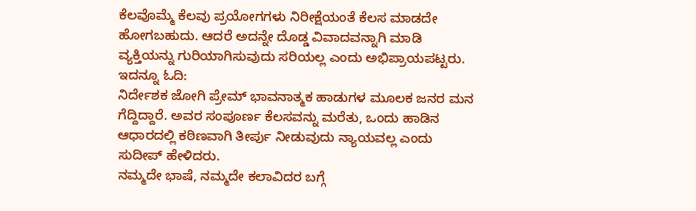ಕೆಲವೊಮ್ಮೆ ಕೆಲವು ಪ್ರಯೋಗಗಳು ನಿರೀಕ್ಷೆಯಂತೆ ಕೆಲಸ ಮಾಡದೇ ಹೋಗಬಹುದು. ಆದರೆ ಅದನ್ನೇ ದೊಡ್ಡ ವಿವಾದವನ್ನಾಗಿ ಮಾಡಿ ವ್ಯಕ್ತಿಯನ್ನು ಗುರಿಯಾಗಿಸುವುದು ಸರಿಯಲ್ಲ ಎಂದು ಅಭಿಪ್ರಾಯಪಟ್ಟರು.
ಇದನ್ನೂ ಓದಿ:
ನಿರ್ದೇಶಕ ಜೋಗಿ ಪ್ರೇಮ್ ಭಾವನಾತ್ಮಕ ಹಾಡುಗಳ ಮೂಲಕ ಜನರ ಮನ ಗೆದ್ದಿದ್ದಾರೆ. ಅವರ ಸಂಪೂರ್ಣ ಕೆಲಸವನ್ನು ಮರೆತು, ಒಂದು ಹಾಡಿನ ಆಧಾರದಲ್ಲಿ ಕಠಿಣವಾಗಿ ತೀರ್ಪು ನೀಡುವುದು ನ್ಯಾಯವಲ್ಲ ಎಂದು ಸುದೀಪ್ ಹೇಳಿದರು.
ನಮ್ಮದೇ ಭಾಷೆ, ನಮ್ಮದೇ ಕಲಾವಿದರ ಬಗ್ಗೆ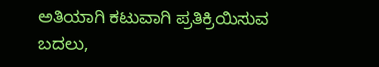ಅತಿಯಾಗಿ ಕಟುವಾಗಿ ಪ್ರತಿಕ್ರಿಯಿಸುವ ಬದಲು,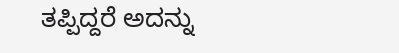ತಪ್ಪಿದ್ದರೆ ಅದನ್ನು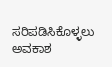ಸರಿಪಡಿಸಿಕೊಳ್ಳಲು ಅವಕಾಶ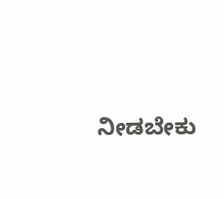ನೀಡಬೇಕು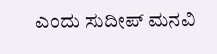ಎಂದು ಸುದೀಪ್ ಮನವಿ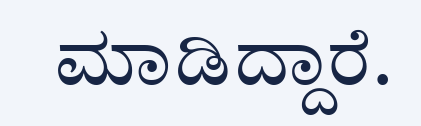ಮಾಡಿದ್ದಾರೆ.